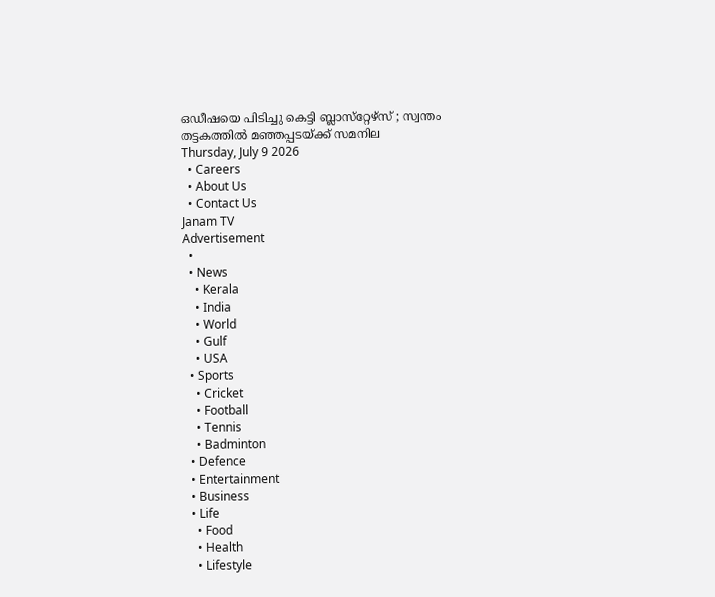ഒഡീഷയെ പിടിച്ചു കെട്ടി ബ്ലാസ്‌റ്റേഴ്‌സ് ; സ്വന്തം തട്ടകത്തിൽ മഞ്ഞപ്പടയ്ക്ക് സമനില
Thursday, July 9 2026
  • Careers
  • About Us
  • Contact Us
Janam TV
Advertisement
  •
  • News
    • Kerala
    • India
    • World
    • Gulf
    • USA
  • Sports
    • Cricket
    • Football
    • Tennis
    • Badminton
  • Defence
  • Entertainment
  • Business
  • Life
    • Food
    • Health
    • Lifestyle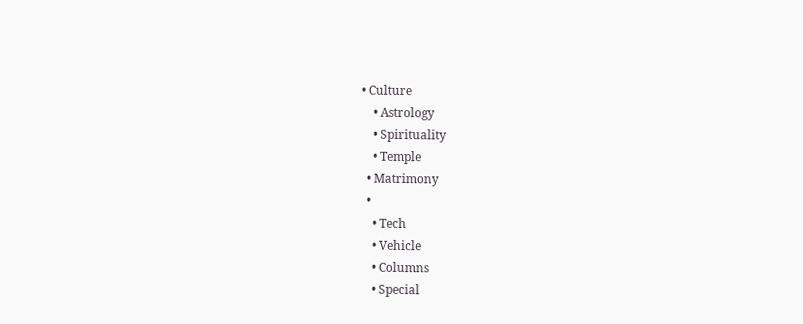• Culture
    • Astrology
    • Spirituality
    • Temple
  • Matrimony
  •
    • Tech
    • Vehicle
    • Columns
    • Special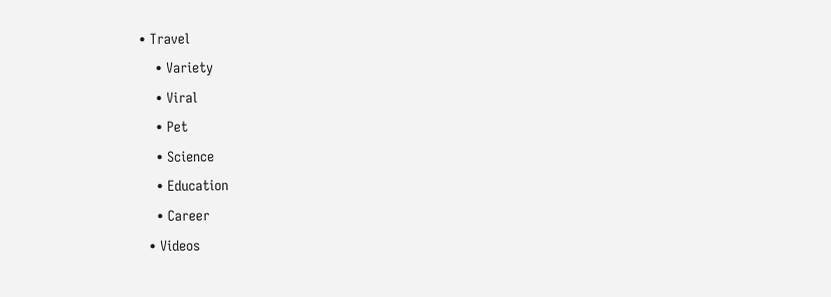• Travel
    • Variety
    • Viral
    • Pet
    • Science
    • Education
    • Career
  • Videos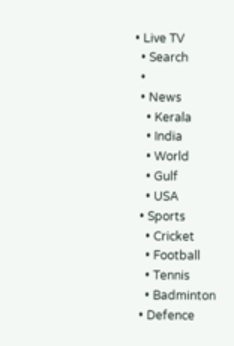• Live TV
  • Search
  •
  • News
    • Kerala
    • India
    • World
    • Gulf
    • USA
  • Sports
    • Cricket
    • Football
    • Tennis
    • Badminton
  • Defence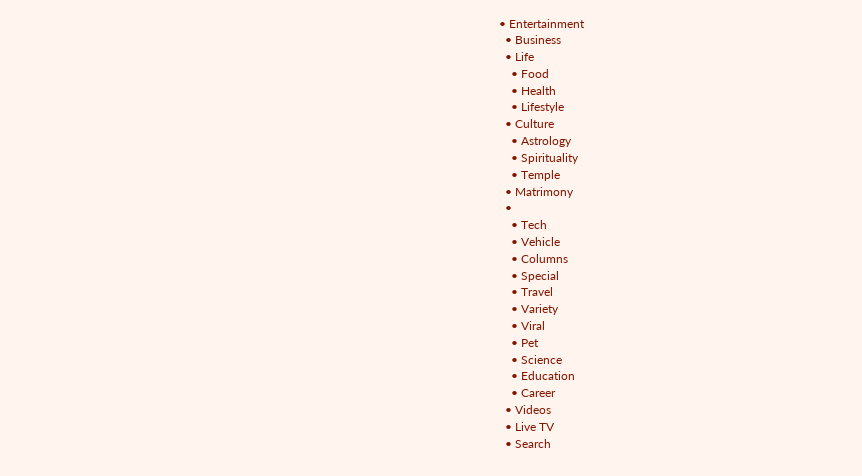• Entertainment
  • Business
  • Life
    • Food
    • Health
    • Lifestyle
  • Culture
    • Astrology
    • Spirituality
    • Temple
  • Matrimony
  •
    • Tech
    • Vehicle
    • Columns
    • Special
    • Travel
    • Variety
    • Viral
    • Pet
    • Science
    • Education
    • Career
  • Videos
  • Live TV
  • Search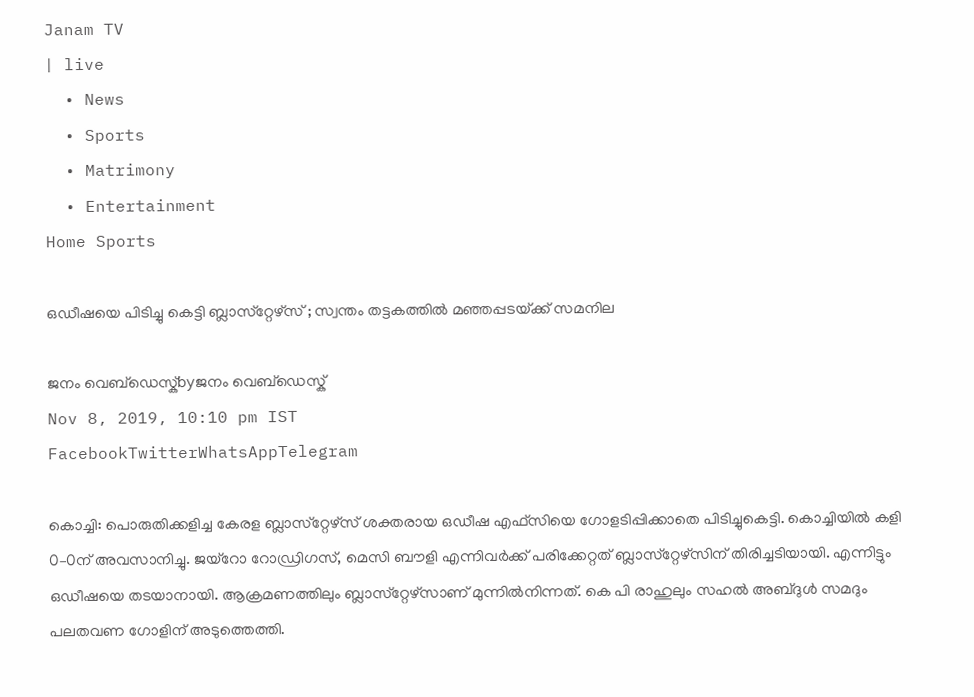Janam TV
| live
  • News
  • Sports
  • Matrimony
  • Entertainment
Home Sports

ഒഡീഷയെ പിടിച്ചു കെട്ടി ബ്ലാസ്‌റ്റേഴ്‌സ് ; സ്വന്തം തട്ടകത്തിൽ മഞ്ഞപ്പടയ്‌ക്ക് സമനില

ജനം വെബ്‌ഡെസ്ക്byജനം വെബ്‌ഡെസ്ക്
Nov 8, 2019, 10:10 pm IST
FacebookTwitterWhatsAppTelegram

കൊച്ചി: പൊരുതിക്കളിച്ച കേരള ബ്ലാസ്‌റ്റേഴ്‌സ്‌ ശക്തരായ ഒഡീഷ എഫ്‌സിയെ ഗോളടിപ്പിക്കാതെ പിടിച്ചുകെട്ടി. കൊച്ചിയിൽ കളി 0–0ന്‌ അവസാനിച്ചു. ജയ്‌റോ റോഡ്രിഗസ്‌, മെസി ബൗളി എന്നിവർക്ക്‌ പരിക്കേറ്റത്‌ ബ്ലാസ്‌റ്റേഴ്‌സിന്‌ തിരിച്ചടിയായി. എന്നിട്ടും ഒഡീഷയെ തടയാനായി. ആക്രമണത്തിലും ബ്ലാസ്‌റ്റേഴ്‌സാണ്‌ മുന്നിൽനിന്നത്‌. കെ പി രാഹുലും സഹൽ അബ്‌ദുൾ സമദും പലതവണ ഗോളിന്‌ അടുത്തെത്തി.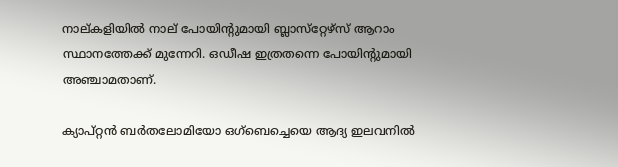നാല്‌കളിയിൽ നാല്‌ പോയിന്റുമായി ബ്ലാസ്‌റ്റേഴ്‌സ്‌ ആറാം സ്ഥാനത്തേക്ക്‌ മുന്നേറി. ഒഡീഷ ഇത്രതന്നെ പോയിന്റുമായി അഞ്ചാമതാണ്‌.

ക്യാപ്‌റ്റൻ ബർതലോമിയോ ഒഗ്‌ബെച്ചെയെ ആദ്യ ഇലവനിൽ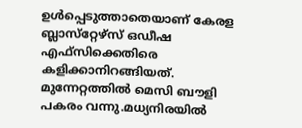ഉൾപ്പെടുത്താതെയാണ്‌ കേരള ബ്ലാസ്‌റ്റേഴ്‌സ്‌ ഒഡീഷ എഫ്‌സിക്കെതിരെ കളിക്കാനിറങ്ങിയത്‌. മുന്നേറ്റത്തിൽ മെസി ബൗളി പകരം വന്നു.മധ്യനിരയിൽ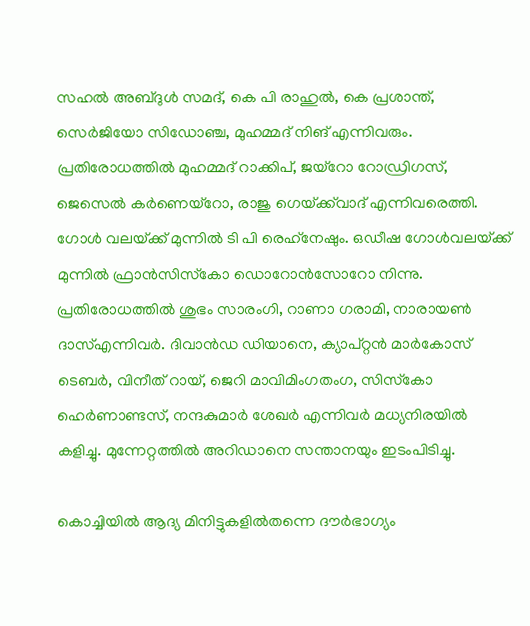സഹൽ അബ്‌ദുൾ സമദ്‌, കെ പി രാഹുൽ, കെ പ്രശാന്ത്‌, സെർജിയോ സിഡോഞ്ച, മുഹമ്മദ്‌ നിങ്‌ എന്നിവരും. പ്രതിരോധത്തിൽ മുഹമ്മദ്‌ റാക്കിപ്‌, ജയ്‌റോ റോഡ്രിഗസ്‌, ജെസെൽ കർണെയ്‌റോ, രാജു ഗെയ്‌ക്ക്‌വാദ്‌ എന്നിവരെത്തി. ഗോൾ വലയ്‌ക്ക്‌ മുന്നിൽ ടി പി രെഹ്‌നേഷും. ഒഡീഷ ഗോൾവലയ്‌ക്ക്‌ മുന്നിൽ ഫ്രാൻസിസ്‌കോ ഡൊറോൻസോറോ നിന്നു. പ്രതിരോധത്തിൽ ശുഭം സാരംഗി, റാണാ ഗരാമി, നാരായൺ ദാസ്‌എന്നിവർ. ദിവാൻഡ ഡിയാനെ, ക്യാപ്‌റ്റൻ മാർകോസ്‌ ടെബർ, വിനീത്‌ റായ്‌, ജെറി മാവിമിംഗതംഗ, സിസ്‌കോ ഹെർണാണ്ടസ്‌, നന്ദകുമാർ ശേഖർ എന്നിവർ മധ്യനിരയിൽ കളിച്ചു. മുന്നേറ്റത്തിൽ അറിഡാനെ സന്താനയും ഇടംപിടിച്ചു.

കൊച്ചിയിൽ ആദ്യ മിനിട്ടുകളിൽതന്നെ ദൗർഭാഗ്യം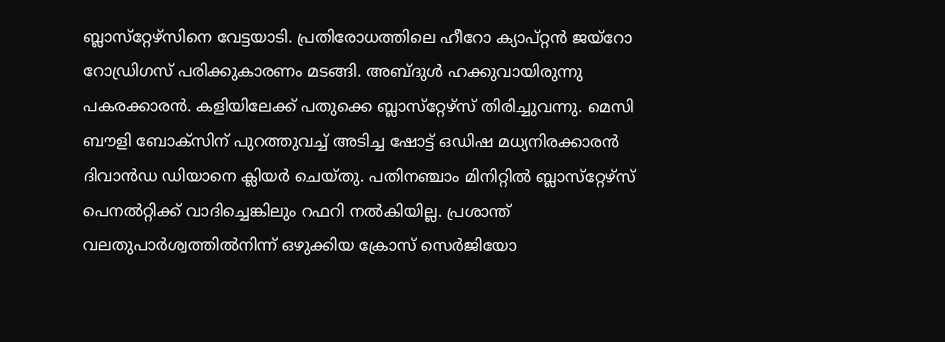ബ്ലാസ്‌റ്റേഴ്‌സിനെ വേട്ടയാടി. പ്രതിരോധത്തിലെ ഹീറോ ക്യാപ്‌റ്റൻ ജയ്‌റോ റോഡ്രിഗസ്‌ പരിക്കുകാരണം മടങ്ങി. അബ്‌ദുൾ ഹക്കുവായിരുന്നു പകരക്കാരൻ. കളിയിലേക്ക്‌ പതുക്കെ ബ്ലാസ്‌റ്റേഴ്‌സ്‌ തിരിച്ചുവന്നു. മെസി ബൗളി ബോക്‌സിന്‌ പുറത്തുവച്ച്‌ അടിച്ച ഷോട്ട്‌ ഒഡിഷ മധ്യനിരക്കാരൻ ദിവാൻഡ ഡിയാനെ ക്ലിയർ ചെയ്‌തു. പതിനഞ്ചാം മിനിറ്റിൽ ബ്ലാസ്‌റ്റേഴ്‌സ്‌ പെനൽറ്റിക്ക്‌ വാദിച്ചെങ്കിലും റഫറി നൽകിയില്ല. പ്രശാന്ത്‌ വലതുപാർശ്വത്തിൽനിന്ന്‌ ഒഴുക്കിയ ക്രോസ്‌ സെർജിയോ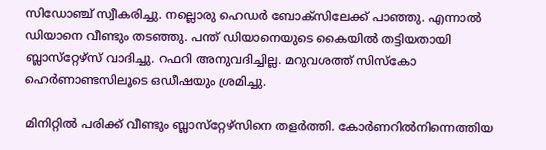സിഡോഞ്ച്‌ സ്വീകരിച്ചു. നല്ലൊരു ഹെഡർ ബോക്‌സിലേക്ക്‌ പാഞ്ഞു. എന്നാൽ ഡിയാനെ വീണ്ടും തടഞ്ഞു. പന്ത്‌ ഡിയാനെയുടെ കൈയിൽ തട്ടിയതായി ബ്ലാസ്‌റ്റേഴ്‌സ്‌ വാദിച്ചു. റഫറി അനുവദിച്ചില്ല. മറുവശത്ത്‌ സിസ്‌കോ ഹെർണാണ്ടസിലൂടെ ഒഡീഷയും ശ്രമിച്ചു.

മിനിറ്റിൽ പരിക്ക്‌ വീണ്ടും ബ്ലാസ്‌റ്റേഴ്‌സിനെ തളർത്തി. കോർണറിൽനിന്നെത്തിയ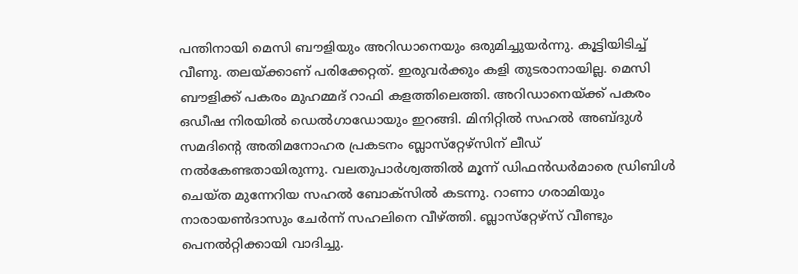പന്തിനായി മെസി ബൗളിയും അറിഡാനെയും ഒരുമിച്ചുയർന്നു. കൂട്ടിയിടിച്ച്‌ വീണു. തലയ്‌ക്കാണ്‌ പരിക്കേറ്റത്‌. ഇരുവർക്കും കളി തുടരാനായില്ല. മെസി ബൗളിക്ക്‌ പകരം മുഹമ്മദ്‌ റാഫി കളത്തിലെത്തി. അറിഡാനെയ്‌ക്ക്‌ പകരം ഒഡീഷ നിരയിൽ ഡെൽഗാഡോയും ഇറങ്ങി. മിനിറ്റിൽ സഹൽ അബ്‌ദുൾ സമദിന്റെ അതിമനോഹര പ്രകടനം ബ്ലാസ്‌റ്റേഴ്‌സിന്‌ ലീഡ്‌ നൽകേണ്ടതായിരുന്നു. വലതുപാർശ്വത്തിൽ മൂന്ന്‌ ഡിഫൻഡർമാരെ ഡ്രിബിൾ ചെയ്‌ത മുന്നേറിയ സഹൽ ബോക്‌സിൽ കടന്നു. റാണാ ഗരാമിയും നാരായൺദാസും ചേർന്ന്‌ സഹലിനെ വീഴ്‌ത്തി. ബ്ലാസ്‌റ്റേഴ്‌സ്‌ വീണ്ടും പെനൽറ്റിക്കായി വാദിച്ചു.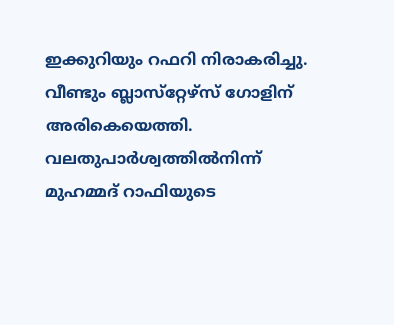ഇക്കുറിയും റഫറി നിരാകരിച്ചു. വീണ്ടും ബ്ലാസ്‌റ്റേഴ്‌സ്‌ ഗോളിന്‌ അരികെയെത്തി. വലതുപാർശ്വത്തിൽനിന്ന്‌ മുഹമ്മദ്‌ റാഫിയുടെ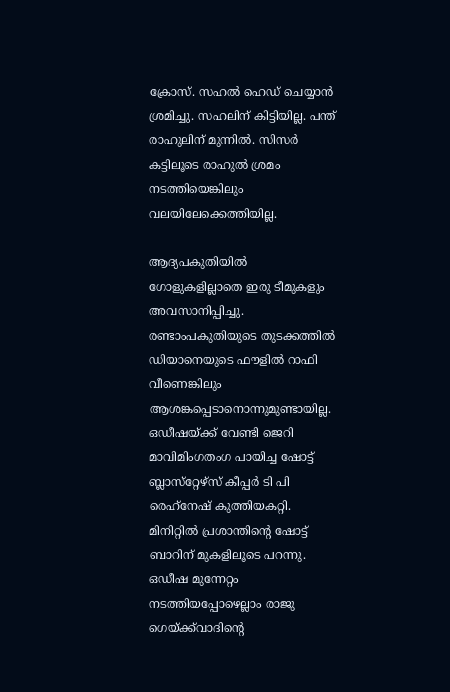ക്രോസ്‌. സഹൽ ഹെഡ്‌ ചെയ്യാൻ ശ്രമിച്ചു. സഹലിന്‌ കിട്ടിയില്ല. പന്ത്‌ രാഹുലിന്‌ മുന്നിൽ. സിസർ കട്ടിലൂടെ രാഹുൽ ശ്രമം നടത്തിയെങ്കിലും വലയിലേക്കെത്തിയില്ല.

ആദ്യപകുതിയിൽ ഗോളുകളില്ലാതെ ഇരു ടീമുകളും അവസാനിപ്പിച്ചു. രണ്ടാംപകുതിയുടെ തുടക്കത്തിൽ ഡിയാനെയുടെ ഫൗളിൽ റാഫി വീണെങ്കിലും ആശങ്കപ്പെടാനൊന്നുമുണ്ടായില്ല. ഒഡീഷയ്‌ക്ക്‌ വേണ്ടി ജെറി മാവിമിംഗതംഗ പായിച്ച ഷോട്ട്‌ ബ്ലാസ്‌റ്റേഴ്‌സ്‌ കീപ്പർ ടി പി രെഹ്‌നേഷ്‌ കുത്തിയകറ്റി. മിനിറ്റിൽ പ്രശാന്തിന്റെ ഷോട്ട്‌ ബാറിന്‌ മുകളിലൂടെ പറന്നു. ഒഡീഷ മുന്നേറ്റം നടത്തിയപ്പോഴെല്ലാം രാജു ഗെയ്‌ക്ക്‌വാദിന്റെ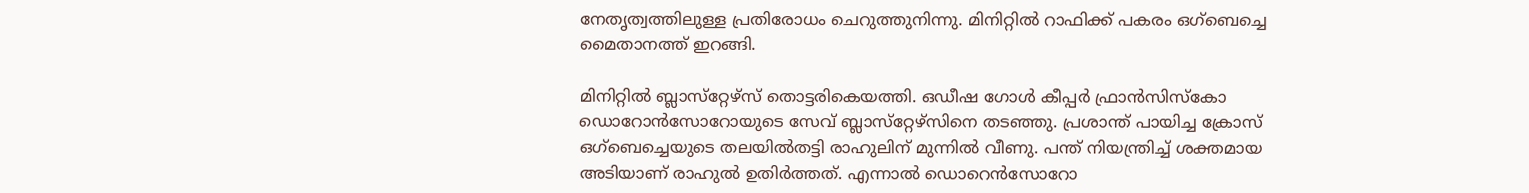നേതൃത്വത്തിലുള്ള പ്രതിരോധം ചെറുത്തുനിന്നു. മിനിറ്റിൽ റാഫിക്ക്‌ പകരം ഒഗ്‌ബെച്ചെ മൈതാനത്ത്‌ ഇറങ്ങി.

മിനിറ്റിൽ ബ്ലാസ്‌റ്റേഴ്‌സ്‌ തൊട്ടരികെയത്തി. ഒഡീഷ ഗോൾ കീപ്പർ ഫ്രാൻസിസ്‌കോ ഡൊറോൻസോറോയുടെ സേവ്‌ ബ്ലാസ്‌റ്റേഴ്‌സിനെ തടഞ്ഞു. പ്രശാന്ത്‌ പായിച്ച ക്രോസ്‌ ഒഗ്‌ബെച്ചെയുടെ തലയിൽതട്ടി രാഹുലിന്‌ മുന്നിൽ വീണു. പന്ത്‌ നിയന്ത്രിച്ച്‌ ശക്തമായ അടിയാണ്‌ രാഹുൽ ഉതിർത്തത്‌. എന്നാൽ ഡൊറെൻസോറോ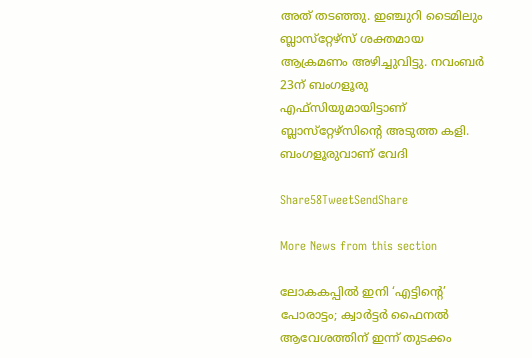അത്‌ തടഞ്ഞു. ഇഞ്ചുറി ടൈമിലും ബ്ലാസ്‌റ്റേഴ്‌സ്‌ ശക്തമായ ആക്രമണം അഴിച്ചുവിട്ടു. നവംബർ 23ന്‌ ബംഗളൂരു എഫ്‌സിയുമായിട്ടാണ്‌ ബ്ലാസ്‌റ്റേഴ്‌സിന്റെ അടുത്ത കളി. ബംഗളൂരുവാണ്‌ വേദി

Share58TweetSendShare

More News from this section

ലോകകപ്പില്‍ ഇനി ‘എട്ടിന്റെ’ പോരാട്ടം; ക്വാര്‍ട്ടര്‍ ഫൈനല്‍ ആവേശത്തിന് ഇന്ന് തുടക്കം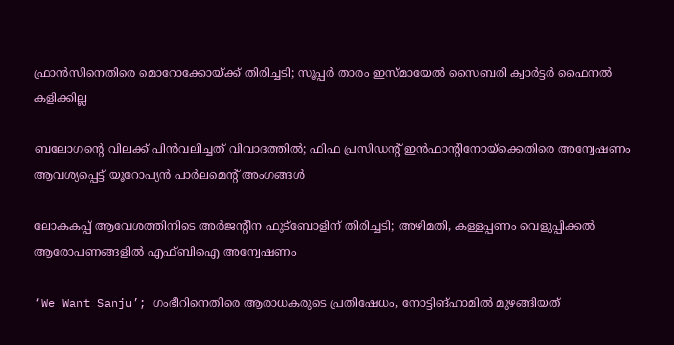ഫ്രാന്‍സിനെതിരെ മൊറോക്കോയ്‌ക്ക് തിരിച്ചടി; സൂപ്പര്‍ താരം ഇസ്മായേല്‍ സൈബരി ക്വാര്‍ട്ടര്‍ ഫൈനല്‍ കളിക്കില്ല

ബലോഗന്റെ വിലക്ക് പിന്‍വലിച്ചത് വിവാദത്തില്‍; ഫിഫ പ്രസിഡന്റ് ഇന്‍ഫാന്റിനോയ്‌ക്കെതിരെ അന്വേഷണം ആവശ്യപ്പെട്ട് യൂറോപ്യന്‍ പാര്‍ലമെന്റ് അംഗങ്ങള്‍

ലോകകപ്പ് ആവേശത്തിനിടെ അര്‍ജന്റീന ഫുട്‌ബോളിന് തിരിച്ചടി; അഴിമതി, കള്ളപ്പണം വെളുപ്പിക്കല്‍ ആരോപണങ്ങളില്‍ എഫ്ബിഐ അന്വേഷണം

‘We Want Sanju’; ഗംഭീറിനെതിരെ ആരാധകരുടെ പ്രതിഷേധം, നോട്ടിങ്ഹാമില്‍ മുഴങ്ങിയത്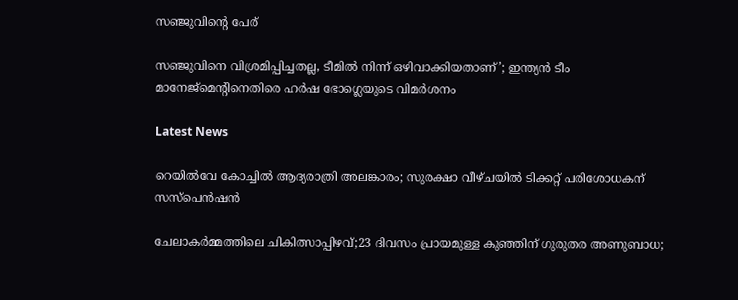സഞ്ജുവിന്റെ പേര്

സഞ്ജുവിനെ വിശ്രമിപ്പിച്ചതല്ല, ടീമില്‍ നിന്ന് ഒഴിവാക്കിയതാണ്’; ഇന്ത്യന്‍ ടീം മാനേജ്മെന്റിനെതിരെ ഹര്‍ഷ ഭോഗ്ലെയുടെ വിമര്‍ശനം

Latest News

റെയിൽവേ കോച്ചിൽ ആദ്യരാത്രി അലങ്കാരം; സുരക്ഷാ വീഴ്ചയിൽ ടിക്കറ്റ് പരിശോധകന് സസ്പെൻഷൻ

ചേലാകർമ്മത്തിലെ ചികിത്സാപ്പിഴവ്;23 ദിവസം പ്രായമുള്ള കുഞ്ഞിന് ഗുരുതര അണുബാധ;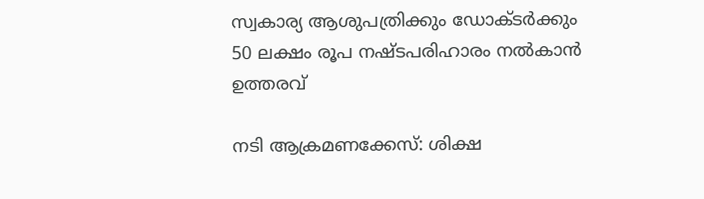സ്വകാര്യ ആശുപത്രിക്കും ഡോക്ടർക്കും 50 ലക്ഷം രൂപ നഷ്ടപരിഹാരം നൽകാൻ ഉത്തരവ്

നടി ആക്രമണക്കേസ്: ശിക്ഷ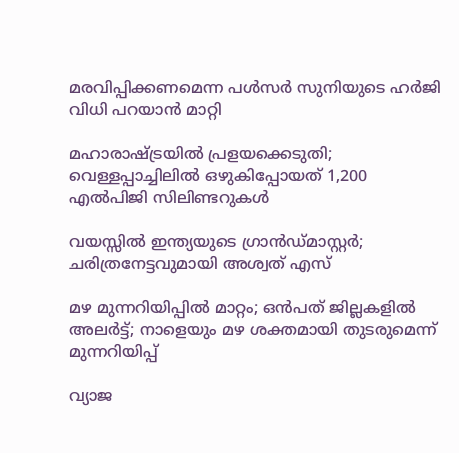മരവിപ്പിക്കണമെന്ന പൾസർ സുനിയുടെ ഹർജി വിധി പറയാൻ മാറ്റി

മഹാരാഷ്‌ട്രയിൽ പ്രളയക്കെടുതി; വെള്ളപ്പാച്ചിലിൽ ഒഴുകിപ്പോയത് 1,200 എൽപിജി സിലിണ്ടറുകൾ

വയസ്സില്‍ ഇന്ത്യയുടെ ഗ്രാന്‍ഡ്മാസ്റ്റര്‍; ചരിത്രനേട്ടവുമായി അശ്വത് എസ്

മഴ മുന്നറിയിപ്പില്‍ മാറ്റം; ഒന്‍പത് ജില്ലകളില്‍ അലര്‍ട്ട്; നാളെയും മഴ ശക്തമായി തുടരുമെന്ന് മുന്നറിയിപ്പ്

വ്യാജ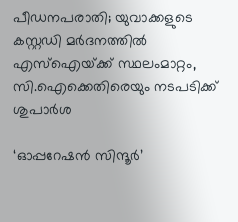പീഡനപരാതി; യുവാക്കളുടെ കസ്റ്റഡി മര്‍ദനത്തില്‍ എസ്ഐയ്‌ക്ക് സ്ഥലംമാറ്റം, സി.ഐക്കെതിരെയും നടപടിക്ക് ശുപാര്‍ശ

‘ഓപ്പറേഷന്‍ സിന്ദൂര്‍’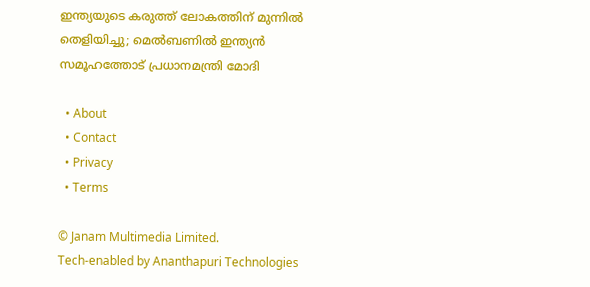ഇന്ത്യയുടെ കരുത്ത് ലോകത്തിന് മുന്നില്‍ തെളിയിച്ചു; മെല്‍ബണില്‍ ഇന്ത്യന്‍ സമൂഹത്തോട് പ്രധാനമന്ത്രി മോദി

  • About
  • Contact
  • Privacy
  • Terms

© Janam Multimedia Limited.
Tech-enabled by Ananthapuri Technologies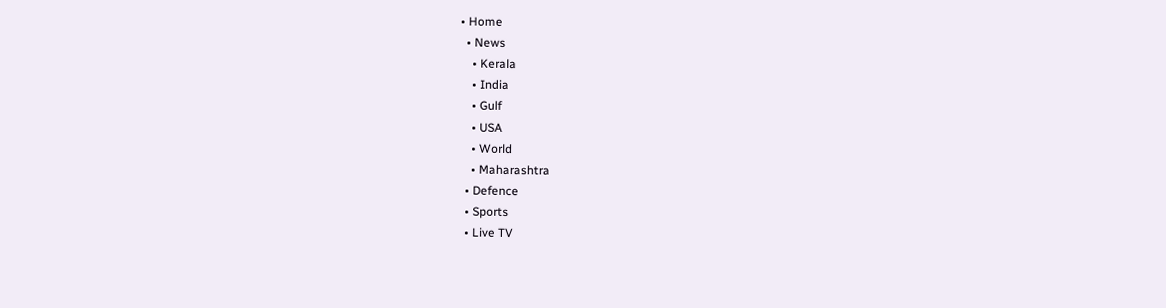• Home
  • News
    • Kerala
    • India
    • Gulf
    • USA
    • World
    • Maharashtra
  • Defence
  • Sports
  • Live TV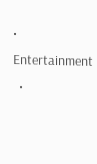• Entertainment
  •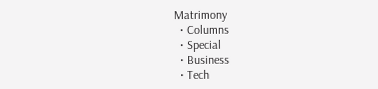Matrimony
  • Columns
  • Special
  • Business
  • Tech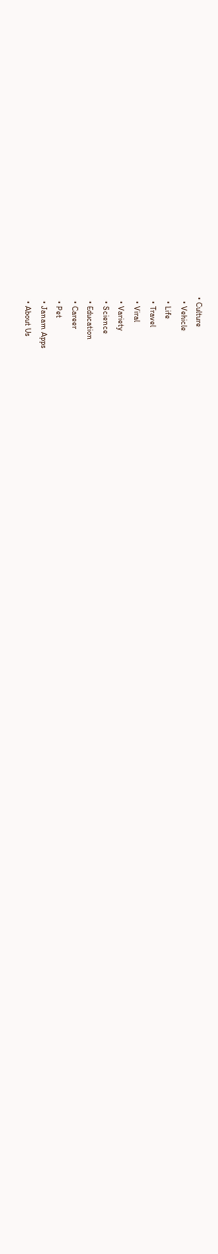• Culture
  • Vehicle
  • Life
  • Travel
  • Viral
  • Variety
  • Science
  • Education
  • Career
  • Pet
  • Janam Apps
  • About Us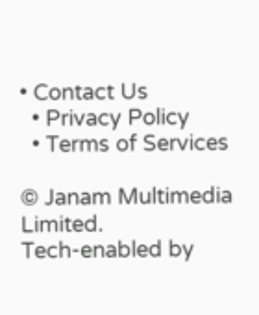• Contact Us
  • Privacy Policy
  • Terms of Services

© Janam Multimedia Limited.
Tech-enabled by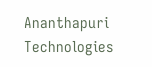Ananthapuri Technologies